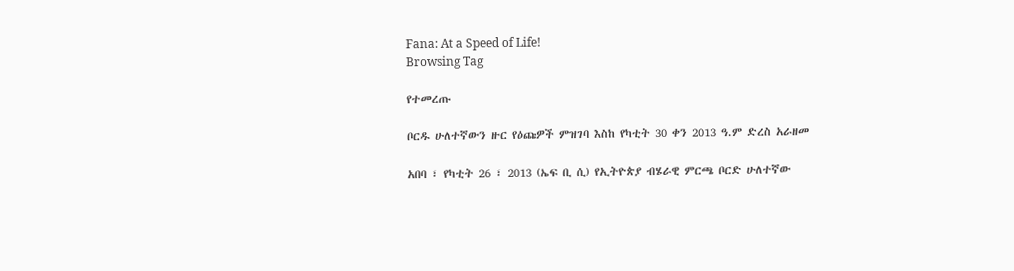Fana: At a Speed of Life!
Browsing Tag

የተመረጡ

ቦርዱ ሁለተኛውን ዙር የዕጩዎች ምዝገባ እስከ የካቲት 30 ቀን 2013 ዓ.ም ድረስ አራዘመ

አበባ ፣ የካቲት 26 ፣ 2013 (ኤፍ ቢ ሲ) የኢትዮጵያ ብሄራዊ ምርጫ ቦርድ ሁለተኛው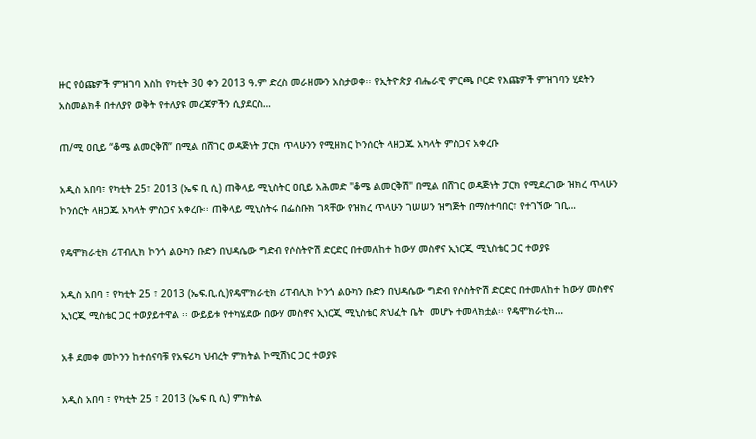ዙር የዕጩዎች ምዝገባ እስከ የካቲት 30 ቀን 2013 ዓ.ም ድረስ መራዘሙን አስታወቀ፡፡ የኢትዮጵያ ብሔራዊ ምርጫ ቦርድ የእጩዎች ምዝገባን ሂደትን አስመልክቶ በተለያየ ወቅት የተለያዩ መረጃዎችን ሲያደርስ…

ጠ/ሚ ዐቢይ “ቆሜ ልመርቅሽ” በሚል በሸገር ወዳጅነት ፓርክ ጥላሁንን የሚዘክር ኮንሰርት ላዘጋጁ አካላት ምስጋና አቀረቡ

አዲስ አበባ፣ የካቲት 25፣ 2013 (ኤፍ ቢ ሲ) ጠቅላይ ሚኒስትር ዐቢይ አሕመድ "ቆሜ ልመርቅሽ" በሚል በሸገር ወዳጅነት ፓርክ የሚደረገው ዝክረ ጥላሁን ኮንሰርት ላዘጋጁ አካላት ምስጋና አቀረቡ፡፡ ጠቅላይ ሚኒስትሩ በፌስቡክ ገጻቸው የዝክረ ጥላሁን ገሠሠን ዝግጅት በማስተባበር፣ የተገኘው ገቢ…

የዴሞክራቲክ ሪፐብሊክ ኮንጎ ልዑካን ቡድን በህዳሴው ግድብ የሶስትዮሽ ድርድር በተመለከተ ከውሃ መስኖና ኢነርጂ ሚኒስቴር ጋር ተወያዩ

አዲስ አበባ ፣ የካቲት 25 ፣ 2013 (ኤፍ.ቢ.ሲ)የዴሞክራቲክ ሪፐብሊክ ኮንጎ ልዑካን ቡድን በህዳሴው ግድብ የሶስትዮሽ ድርድር በተመለከተ ከውሃ መስኖና ኢነርጂ ሚስቴር ጋር ተወያይተዋል ፡፡ ውይይቱ የተካሄደው በውሃ መስኖና ኢነርጂ ሚኒስቴር ጽህፈት ቤት  መሆኑ ተመላክቷል፡፡ የዴሞክራቲክ…

አቶ ደመቀ መኮንን ከተሰናባቹ የአፍሪካ ህብረት ምክትል ኮሚሽነር ጋር ተወያዩ

አዲስ አበባ ፣ የካቲት 25 ፣ 2013 (ኤፍ ቢ ሲ) ምክትል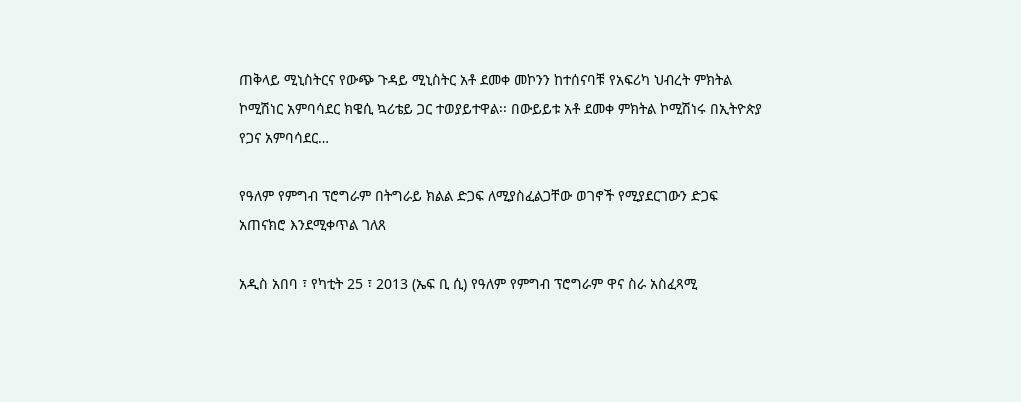ጠቅላይ ሚኒስትርና የውጭ ጉዳይ ሚኒስትር አቶ ደመቀ መኮንን ከተሰናባቹ የአፍሪካ ህብረት ምክትል ኮሚሽነር አምባሳደር ክዌሲ ኳሪቴይ ጋር ተወያይተዋል፡፡ በውይይቱ አቶ ደመቀ ምክትል ኮሚሽነሩ በኢትዮጵያ የጋና አምባሳደር…

የዓለም የምግብ ፕሮግራም በትግራይ ክልል ድጋፍ ለሚያስፈልጋቸው ወገኖች የሚያደርገውን ድጋፍ አጠናክሮ እንደሚቀጥል ገለጸ

አዲስ አበባ ፣ የካቲት 25 ፣ 2013 (ኤፍ ቢ ሲ) የዓለም የምግብ ፕሮግራም ዋና ስራ አስፈጻሚ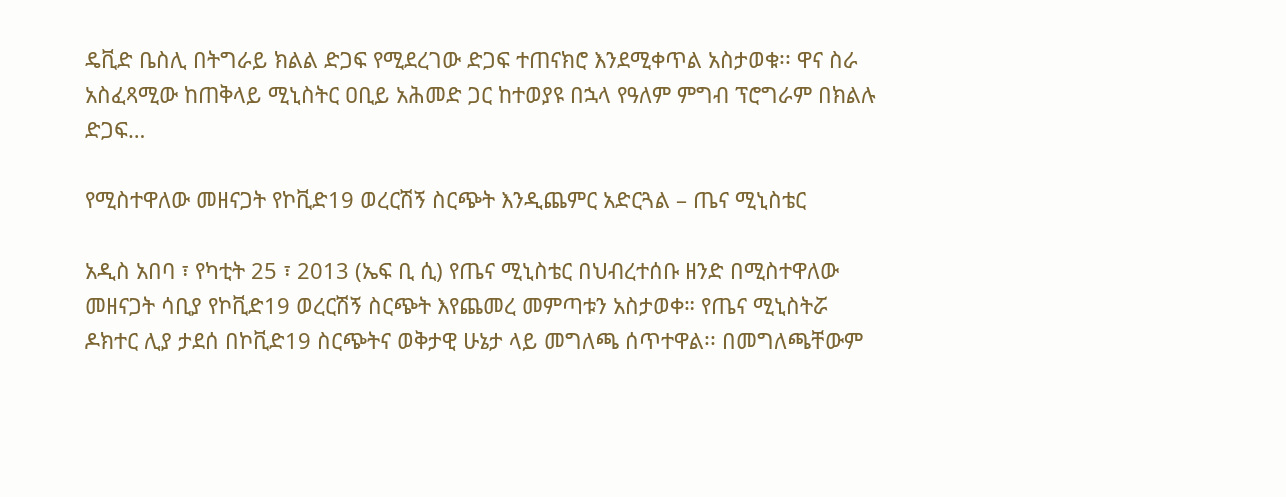ዴቪድ ቤስሊ በትግራይ ክልል ድጋፍ የሚደረገው ድጋፍ ተጠናክሮ እንደሚቀጥል አስታወቁ፡፡ ዋና ስራ አስፈጻሚው ከጠቅላይ ሚኒስትር ዐቢይ አሕመድ ጋር ከተወያዩ በኋላ የዓለም ምግብ ፕሮግራም በክልሉ ድጋፍ…

የሚስተዋለው መዘናጋት የኮቪድ19 ወረርሽኝ ስርጭት እንዲጨምር አድርጓል – ጤና ሚኒስቴር

አዲስ አበባ ፣ የካቲት 25 ፣ 2013 (ኤፍ ቢ ሲ) የጤና ሚኒስቴር በህብረተሰቡ ዘንድ በሚስተዋለው መዘናጋት ሳቢያ የኮቪድ19 ወረርሽኝ ስርጭት እየጨመረ መምጣቱን አስታወቀ። የጤና ሚኒስትሯ ዶክተር ሊያ ታደሰ በኮቪድ19 ስርጭትና ወቅታዊ ሁኔታ ላይ መግለጫ ሰጥተዋል፡፡ በመግለጫቸውም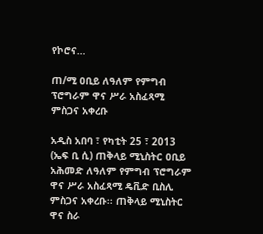የኮሮና…

ጠ/ሚ ዐቢይ ለዓለም የምግብ ፕሮግራም ዋና ሥራ አስፈጻሚ ምስጋና አቀረቡ

አዲስ አበባ ፣ የካቲት 25 ፣ 2013 (ኤፍ ቢ ሲ) ጠቅላይ ሚኒስትር ዐቢይ አሕመድ ለዓለም የምግብ ፕሮግራም ዋና ሥራ አስፈጻሚ ዴቪድ ቢስሊ ምስጋና አቀረቡ፡፡ ጠቅላይ ሚኒስትር ዋና ስራ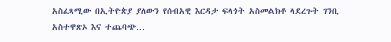አስፈጻሚው በኢትዮጵያ ያለውን የሰብአዊ እርዳታ ፍላጎት አስመልክቶ ላደረጉት ገንቢ አስተዋጽኦ እና ተጨባጭ…